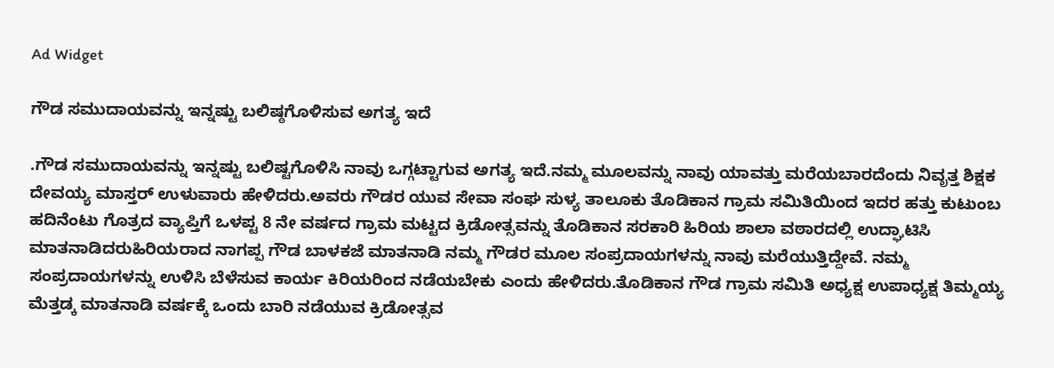Ad Widget

ಗೌಡ ಸಮುದಾಯವನ್ನು ಇನ್ನಷ್ಟು ಬಲಿಷ್ಠಗೊಳಿಸುವ ಅಗತ್ಯ ಇದೆ

.ಗೌಡ ಸಮುದಾಯವನ್ನು ಇನ್ನಷ್ಟು ಬಲಿಷ್ಟಗೊಳಿಸಿ ನಾವು ಒಗ್ಗಟ್ಟಾಗುವ ಅಗತ್ಯ ಇದೆ.ನಮ್ಮ ಮೂಲವನ್ನು ನಾವು ಯಾವತ್ತು ಮರೆಯಬಾರದೆಂದು ನಿವೃತ್ತ ಶಿಕ್ಷಕ ದೇವಯ್ಯ ಮಾಸ್ತರ್ ಉಳುವಾರು ಹೇಳಿದರು.ಅವರು ಗೌಡರ ಯುವ ಸೇವಾ ಸಂಘ ಸುಳ್ಯ ತಾಲೂಕು ತೊಡಿಕಾನ ಗ್ರಾಮ ಸಮಿತಿಯಿಂದ ಇದರ ಹತ್ತು ಕುಟುಂಬ ಹದಿನೆಂಟು ಗೊತ್ರದ ವ್ಯಾಪ್ತಿಗೆ ಒಳಪ್ಟ 8 ನೇ ವರ್ಷದ ಗ್ರಾಮ ಮಟ್ಟದ ಕ್ರಿಡೋತ್ಸವನ್ನು ತೊಡಿಕಾನ ಸರಕಾರಿ ಹಿರಿಯ ಶಾಲಾ ವಠಾರದಲ್ಲಿ ಉದ್ಘಾಟಿಸಿ ಮಾತನಾಡಿದರುಹಿರಿಯರಾದ ನಾಗಪ್ಪ ಗೌಡ ಬಾಳಕಜೆ ಮಾತನಾಡಿ ನಮ್ಮ ಗೌಡರ ಮೂಲ ಸಂಪ್ರದಾಯಗಳನ್ನು ನಾವು ಮರೆಯುತ್ತಿದ್ದೇವೆ. ನಮ್ಮ ಸಂಪ್ರದಾಯಗಳನ್ನು ಉಳಿಸಿ ಬೆಳೆಸುವ ಕಾರ್ಯ ಕಿರಿಯರಿಂದ ನಡೆಯಬೇಕು ಎಂದು ಹೇಳಿದರು.ತೊಡಿಕಾನ ಗೌಡ ಗ್ರಾಮ ಸಮಿತಿ ಅಧ್ಯಕ್ಷ ಉಪಾಧ್ಯಕ್ಷ ತಿಮ್ಮಯ್ಯ ಮೆತ್ತಡ್ಕ ಮಾತನಾಡಿ ವರ್ಷಕ್ಕೆ ಒಂದು ಬಾರಿ ನಡೆಯುವ ಕ್ರಿಡೋತ್ಸವ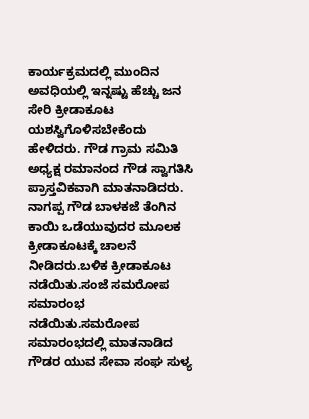ಕಾರ್ಯಕ್ರಮದಲ್ಲಿ ಮುಂದಿನ ಅವಧಿಯಲ್ಲಿ ಇನ್ನಷ್ಟು ಹೆಚ್ಚು ಜನ ಸೇರಿ ಕ್ರೀಡಾಕೂಟ ಯಶಸ್ವಿಗೊಳಿಸಬೇಕೆಂದು ಹೇಳಿದರು. ಗೌಡ ಗ್ರಾಮ ಸಮಿತಿ ಅಧ್ಯಕ್ಷ ರಮಾನಂದ ಗೌಡ ಸ್ವಾಗತಿಸಿ ಪ್ರಾಸ್ತವಿಕವಾಗಿ ಮಾತನಾಡಿದರು. ನಾಗಪ್ಪ ಗೌಡ ಬಾಳಕಜೆ ತೆಂಗಿನ ಕಾಯಿ ಒಡೆಯುವುದರ ಮೂಲಕ ಕ್ರೀಡಾಕೂಟಕ್ಕೆ ಚಾಲನೆ ನೀಡಿದರು.ಬಳಿಕ ಕ್ರೀಡಾಕೂಟ ನಡೆಯಿತು.ಸಂಜೆ ಸಮರೋಪ ಸಮಾರಂಭ ನಡೆಯಿತು.ಸಮರೋಪ ಸಮಾರಂಭದಲ್ಲಿ ಮಾತನಾಡಿದ ಗೌಡರ ಯುವ ಸೇವಾ ಸಂಘ ಸುಳ್ಯ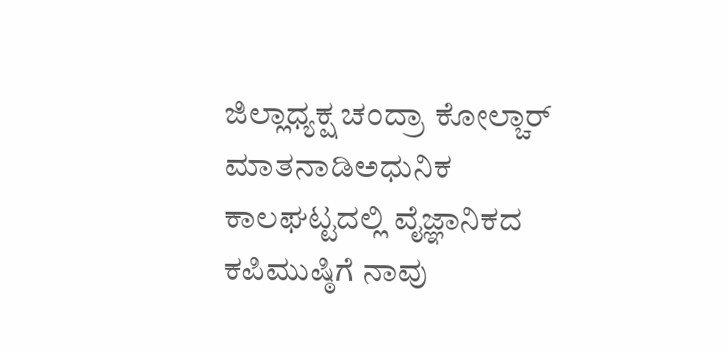ಜಿಲ್ಲಾಧ್ಯಕ್ಷ ಚಂದ್ರಾ ಕೋಲ್ಚಾರ್ ಮಾತನಾಡಿಅಧುನಿಕ ಕಾಲಘಟ್ಟದಲ್ಲಿ ವೈಜ್ಞಾನಿಕದ ಕಪಿಮುಷ್ಠಿಗೆ ನಾವು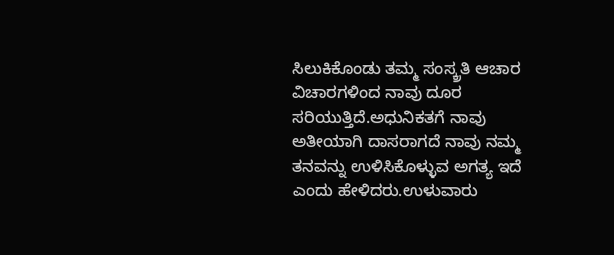ಸಿಲುಕಿಕೊಂಡು ತಮ್ಮ ಸಂಸ್ಕ್ರತಿ ಆಚಾರ ವಿಚಾರಗಳಿಂದ ನಾವು ದೂರ ಸರಿಯುತ್ತಿದೆ.ಅಧುನಿಕತಗೆ ನಾವು ಅತೀಯಾಗಿ ದಾಸರಾಗದೆ ನಾವು ನಮ್ಮ ತನವನ್ನು ಉಳಿಸಿಕೊಳ್ಳುವ ಅಗತ್ಯ ಇದೆ ಎಂದು ಹೇಳಿದರು.ಉಳುವಾರು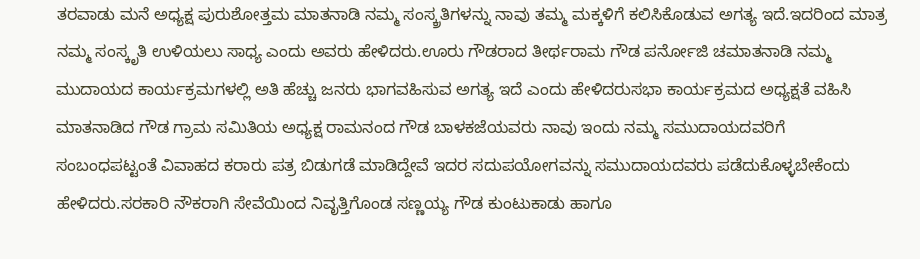ತರವಾಡು ಮನೆ ಅಧ್ಯಕ್ಷ ಪುರುಶೋತ್ತಮ ಮಾತನಾಡಿ ನಮ್ಮ ಸಂಸ್ಕ್ರತಿಗಳನ್ನು ನಾವು ತಮ್ಮ ಮಕ್ಕಳಿಗೆ ಕಲಿಸಿಕೊಡುವ ಅಗತ್ಯ ಇದೆ.ಇದರಿಂದ ಮಾತ್ರ ನಮ್ಮ ಸಂಸ್ಕೃತಿ ಉಳಿಯಲು ಸಾಧ್ಯ ಎಂದು ಅವರು ಹೇಳಿದರು.ಊರು ಗೌಡರಾದ ತೀರ್ಥರಾಮ ಗೌಡ ಪರ್ನೋಜಿ ಚಮಾತನಾಡಿ ನಮ್ಮ ಮುದಾಯದ ಕಾರ್ಯಕ್ರಮಗಳಲ್ಲಿ ಅತಿ ಹೆಚ್ಚು ಜನರು ಭಾಗವಹಿಸುವ ಅಗತ್ಯ ಇದೆ ಎಂದು ಹೇಳಿದರುಸಭಾ ಕಾರ್ಯಕ್ರಮದ ಅಧ್ಯಕ್ಷತೆ ವಹಿಸಿ ಮಾತನಾಡಿದ ಗೌಡ ಗ್ರಾಮ ಸಮಿತಿಯ ಅಧ್ಯಕ್ಷ ರಾಮನಂದ ಗೌಡ ಬಾಳಕಜೆಯವರು ನಾವು ಇಂದು ನಮ್ಮ ಸಮುದಾಯದವರಿಗೆ ಸಂಬಂಧಪಟ್ಟಂತೆ ವಿವಾಹದ ಕರಾರು ಪತ್ರ ಬಿಡುಗಡೆ ಮಾಡಿದ್ದೇವೆ ಇದರ ಸದುಪಯೋಗವನ್ನು ಸಮುದಾಯದವರು ಪಡೆದುಕೊಳ್ಳಬೇಕೆಂದು ಹೇಳಿದರು.ಸರಕಾರಿ ನೌಕರಾಗಿ ಸೇವೆಯಿಂದ ನಿವೃತ್ತಿಗೊಂಡ ಸಣ್ಣಯ್ಯ ಗೌಡ ಕುಂಟುಕಾಡು ಹಾಗೂ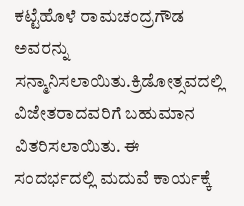ಕಟ್ಟೆಹೊಳೆ ರಾಮಚಂದ್ರಗೌಡ ಅವರನ್ನು ಸನ್ಮಾನಿಸಲಾಯಿತು.ಕ್ರಿಡೋತ್ಸವದಲ್ಲಿ ವಿಜೇತರಾದವರಿಗೆ ಬಹುಮಾನ ವಿತರಿಸಲಾಯಿತು. ಈ ಸಂದರ್ಭದಲ್ಲಿ ಮದುವೆ ಕಾರ್ಯಕ್ಕೆ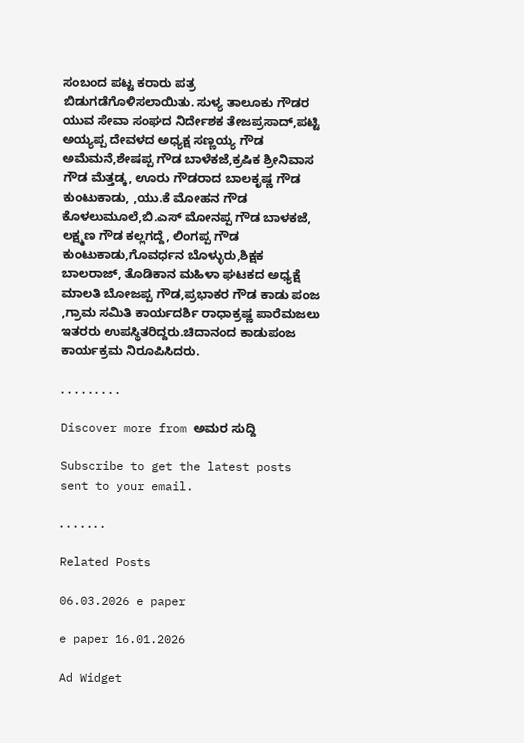ಸಂಬಂದ ಪಟ್ಟ ಕರಾರು ಪತ್ರ ಬಿಡುಗಡೆಗೊಳಿಸಲಾಯಿತು. ಸುಳ್ಯ ತಾಲೂಕು ಗೌಡರ ಯುವ ಸೇವಾ ಸಂಘದ ನಿರ್ದೇಶಕ ತೇಜಪ್ರಸಾದ್,ಪಟ್ಟಿ ಅಯ್ಯಪ್ಪ ದೇವಳದ ಅಧ್ಯಕ್ಷ ಸಣ್ಣಯ್ಯ ಗೌಡ ಅಮೆಮನೆ,ಶೇಷಪ್ಪ ಗೌಡ ಬಾಳೆಕಜೆ,ಕ್ರಷಿಕ ಶ್ರೀನಿವಾಸ ಗೌಡ ಮೆತ್ತಡ್ಕ, ಊರು ಗೌಡರಾದ ಬಾಲಕೃಷ್ಣ ಗೌಡ ಕುಂಟುಕಾಡು, ,ಯು.ಕೆ ಮೋಹನ ಗೌಡ ಕೊಳಲುಮೂಲೆ,ಬಿ.ಎಸ್ ಮೋನಪ್ಪ ಗೌಡ ಬಾಳಕಜೆ, ಲಕ್ಷ್ಮಣ ಗೌಡ ಕಲ್ಲಗದ್ದೆ, ಲಿಂಗಪ್ಪ ಗೌಡ ಕುಂಟುಕಾಡು,ಗೊವರ್ಧನ ಬೊಳ್ಳುರು,ಶಿಕ್ಷಕ ಬಾಲರಾಜ್, ತೊಡಿಕಾನ ಮಹಿಳಾ ಘಟಕದ ಅಧ್ಯಕ್ಷೆ ಮಾಲತಿ ಬೋಜಪ್ಪ ಗೌಡ,ಪ್ರಭಾಕರ ಗೌಡ ಕಾಡು ಪಂಜ ,ಗ್ರಾಮ‌ ಸಮಿತಿ ಕಾರ್ಯದರ್ಶಿ ರಾಧಾಕ್ರಷ್ಣ ಪಾರೆಮಜಲು ಇತರರು ಉಪಸ್ಥಿತರಿದ್ದರು.ಚಿದಾನಂದ ಕಾಡುಪಂಜ ಕಾರ್ಯಕ್ರಮ ನಿರೂಪಿಸಿದರು.

. . . . . . . . .

Discover more from ಅಮರ ಸುದ್ದಿ

Subscribe to get the latest posts sent to your email.

. . . . . . .

Related Posts

06.03.2026 e paper

e paper 16.01.2026

Ad Widget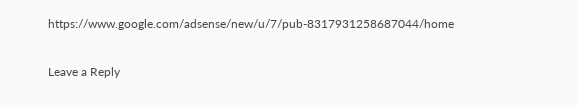https://www.google.com/adsense/new/u/7/pub-8317931258687044/home

Leave a Reply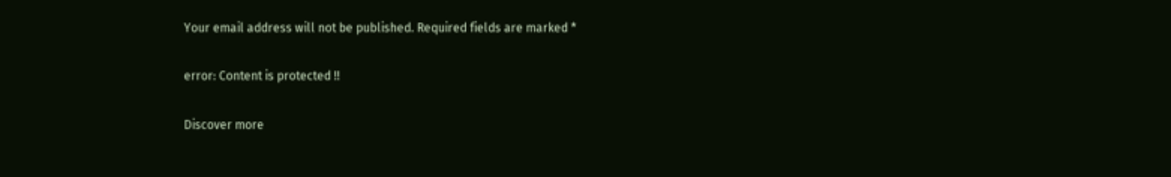Your email address will not be published. Required fields are marked *

error: Content is protected !!

Discover more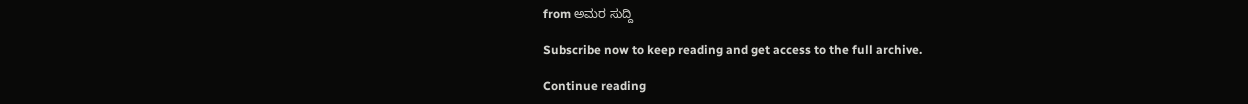from ಅಮರ ಸುದ್ದಿ

Subscribe now to keep reading and get access to the full archive.

Continue reading